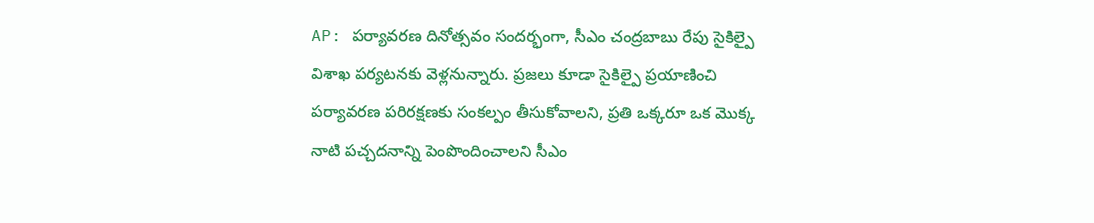AP: పర్యావరణ దినోత్సవం సందర్భంగా, సీఎం చంద్రబాబు రేపు సైకిల్పై విశాఖ పర్యటనకు వెళ్లనున్నారు. ప్రజలు కూడా సైకిల్పై ప్రయాణించి పర్యావరణ పరిరక్షణకు సంకల్పం తీసుకోవాలని, ప్రతి ఒక్కరూ ఒక మొక్క నాటి పచ్చదనాన్ని పెంపొందించాలని సీఎం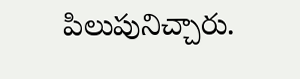పిలుపునిచ్చారు.